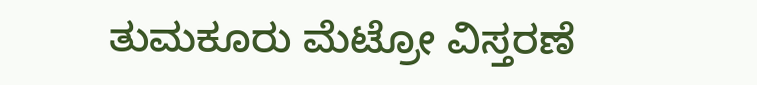ತುಮಕೂರು ಮೆಟ್ರೋ ವಿಸ್ತರಣೆ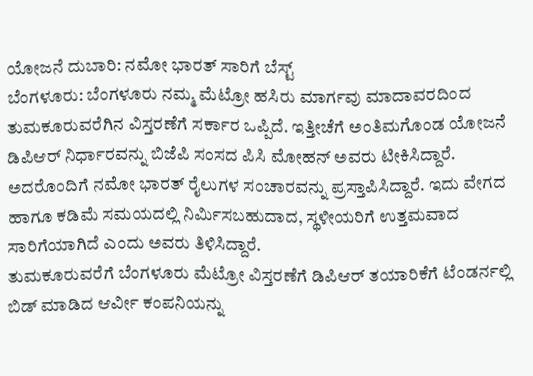ಯೋಜನೆ ದುಬಾರಿ: ನಮೋ ಭಾರತ್ ಸಾರಿಗೆ ಬೆಸ್ಟ್
ಬೆಂಗಳೂರು: ಬೆಂಗಳೂರು ನಮ್ಮ ಮೆಟ್ರೋ ಹಸಿರು ಮಾರ್ಗವು ಮಾದಾವರದಿಂದ ತುಮಕೂರುವರೆಗಿನ ವಿಸ್ತರಣೆಗೆ ಸರ್ಕಾರ ಒಪ್ಪಿದೆ. ಇತ್ತೀಚೆಗೆ ಅಂತಿಮಗೊಂಡ ಯೋಜನೆ ಡಿಪಿಆರ್ ನಿರ್ಧಾರವನ್ನು ಬಿಜೆಪಿ ಸಂಸದ ಪಿಸಿ ಮೋಹನ್ ಅವರು ಟೀಕಿಸಿದ್ದಾರೆ. ಅದರೊಂದಿಗೆ ನಮೋ ಭಾರತ್ ರೈಲುಗಳ ಸಂಚಾರವನ್ನು ಪ್ರಸ್ತಾಪಿಸಿದ್ದಾರೆ. ಇದು ವೇಗದ ಹಾಗೂ ಕಡಿಮೆ ಸಮಯದಲ್ಲಿ ನಿರ್ಮಿಸಬಹುದಾದ, ಸ್ಥಳೀಯರಿಗೆ ಉತ್ತಮವಾದ ಸಾರಿಗೆಯಾಗಿದೆ ಎಂದು ಅವರು ತಿಳಿಸಿದ್ದಾರೆ.
ತುಮಕೂರುವರೆಗೆ ಬೆಂಗಳೂರು ಮೆಟ್ರೋ ವಿಸ್ತರಣೆಗೆ ಡಿಪಿಆರ್ ತಯಾರಿಕೆಗೆ ಟೆಂಡರ್ನಲ್ಲಿ ಬಿಡ್ ಮಾಡಿದ ಆರ್ವೀ ಕಂಪನಿಯನ್ನು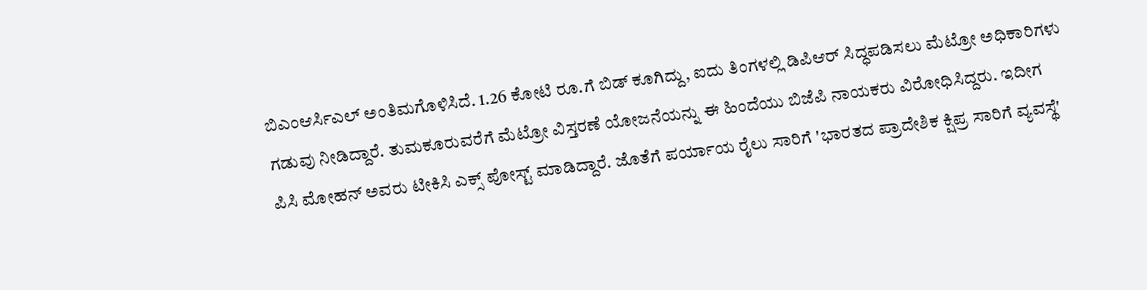ಬಿಎಂಆರ್ಸಿಎಲ್ ಅಂತಿಮಗೊಳಿಸಿದೆ. 1.26 ಕೋಟಿ ರೂ.ಗೆ ಬಿಡ್ ಕೂಗಿದ್ದು, ಐದು ತಿಂಗಳಲ್ಲಿ ಡಿಪಿಆರ್ ಸಿದ್ಧಪಡಿಸಲು ಮೆಟ್ರೋ ಅಧಿಕಾರಿಗಳು ಗಡುವು ನೀಡಿದ್ದಾರೆ. ತುಮಕೂರುವರೆಗೆ ಮೆಟ್ರೋ ವಿಸ್ತರಣೆ ಯೋಜನೆಯನ್ನು ಈ ಹಿಂದೆಯು ಬಿಜೆಪಿ ನಾಯಕರು ವಿರೋಧಿಸಿದ್ದರು. ಇದೀಗ ಪಿಸಿ ಮೋಹನ್ ಅವರು ಟೀಕಿಸಿ ಎಕ್ಸ್ ಪೋಸ್ಟ್ ಮಾಡಿದ್ದಾರೆ. ಜೊತೆಗೆ ಪರ್ಯಾಯ ರೈಲು ಸಾರಿಗೆ 'ಭಾರತದ ಪ್ರಾದೇಶಿಕ ಕ್ಷಿಪ್ರ ಸಾರಿಗೆ ವ್ಯವಸ್ಥೆ'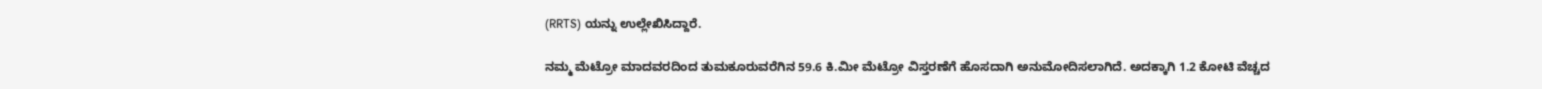(RRTS) ಯನ್ನು ಉಲ್ಲೇಖಿಸಿದ್ದಾರೆ.

ನಮ್ಮ ಮೆಟ್ರೋ ಮಾದವರದಿಂದ ತುಮಕೂರುವರೆಗಿನ 59.6 ಕಿ.ಮೀ ಮೆಟ್ರೋ ವಿಸ್ತರಣೆಗೆ ಹೊಸದಾಗಿ ಅನುಮೋದಿಸಲಾಗಿದೆ. ಅದಕ್ಕಾಗಿ 1.2 ಕೋಟಿ ವೆಚ್ಚದ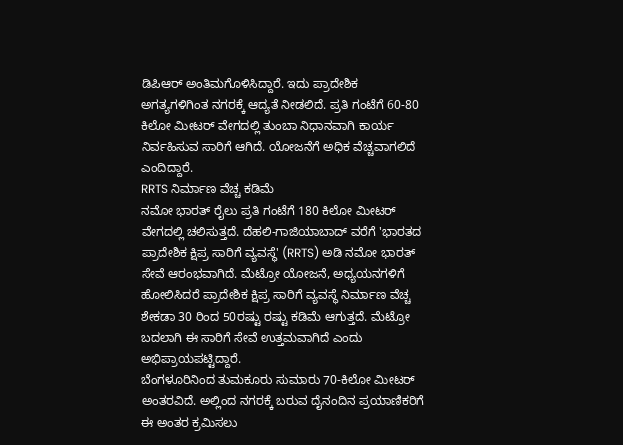ಡಿಪಿಆರ್ ಅಂತಿಮಗೊಳಿಸಿದ್ದಾರೆ. ಇದು ಪ್ರಾದೇಶಿಕ ಅಗತ್ಯಗಳಿಗಿಂತ ನಗರಕ್ಕೆ ಆದ್ಯತೆ ನೀಡಲಿದೆ. ಪ್ರತಿ ಗಂಟೆಗೆ 60-80 ಕಿಲೋ ಮೀಟರ್ ವೇಗದಲ್ಲಿ ತುಂಬಾ ನಿಧಾನವಾಗಿ ಕಾರ್ಯ ನಿರ್ವಹಿಸುವ ಸಾರಿಗೆ ಆಗಿದೆ. ಯೋಜನೆಗೆ ಅಧಿಕ ವೆಚ್ಚವಾಗಲಿದೆ ಎಂದಿದ್ದಾರೆ.
RRTS ನಿರ್ಮಾಣ ವೆಚ್ಚ ಕಡಿಮೆ
ನಮೋ ಭಾರತ್ ರೈಲು ಪ್ರತಿ ಗಂಟೆಗೆ 180 ಕಿಲೋ ಮೀಟರ್ ವೇಗದಲ್ಲಿ ಚಲಿಸುತ್ತದೆ. ದೆಹಲಿ-ಗಾಜಿಯಾಬಾದ್ ವರೆಗೆ 'ಭಾರತದ ಪ್ರಾದೇಶಿಕ ಕ್ಷಿಪ್ರ ಸಾರಿಗೆ ವ್ಯವಸ್ಥೆ' (RRTS) ಅಡಿ ನಮೋ ಭಾರತ್ ಸೇವೆ ಆರಂಭವಾಗಿದೆ. ಮೆಟ್ರೋ ಯೋಜನೆ, ಅಧ್ಯಯನಗಳಿಗೆ ಹೋಲಿಸಿದರೆ ಪ್ರಾದೇಶಿಕ ಕ್ಷಿಪ್ರ ಸಾರಿಗೆ ವ್ಯವಸ್ಥೆ ನಿರ್ಮಾಣ ವೆಚ್ಚ ಶೇಕಡಾ 30 ರಿಂದ 50ರಷ್ಟು ರಷ್ಟು ಕಡಿಮೆ ಆಗುತ್ತದೆ. ಮೆಟ್ರೋ ಬದಲಾಗಿ ಈ ಸಾರಿಗೆ ಸೇವೆ ಉತ್ತಮವಾಗಿದೆ ಎಂದು ಅಭಿಪ್ರಾಯಪಟ್ಟಿದ್ದಾರೆ.
ಬೆಂಗಳೂರಿನಿಂದ ತುಮಕೂರು ಸುಮಾರು 70-ಕಿಲೋ ಮೀಟರ್ ಅಂತರವಿದೆ. ಅಲ್ಲಿಂದ ನಗರಕ್ಕೆ ಬರುವ ದೈನಂದಿನ ಪ್ರಯಾಣಿಕರಿಗೆ ಈ ಅಂತರ ಕ್ರಮಿಸಲು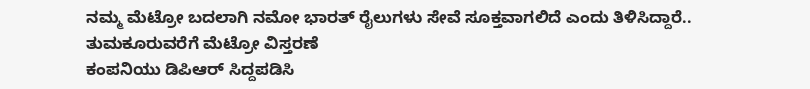ನಮ್ಮ ಮೆಟ್ರೋ ಬದಲಾಗಿ ನಮೋ ಭಾರತ್ ರೈಲುಗಳು ಸೇವೆ ಸೂಕ್ತವಾಗಲಿದೆ ಎಂದು ತಿಳಿಸಿದ್ದಾರೆ..
ತುಮಕೂರುವರೆಗೆ ಮೆಟ್ರೋ ವಿಸ್ತರಣೆ
ಕಂಪನಿಯು ಡಿಪಿಆರ್ ಸಿದ್ದಪಡಿಸಿ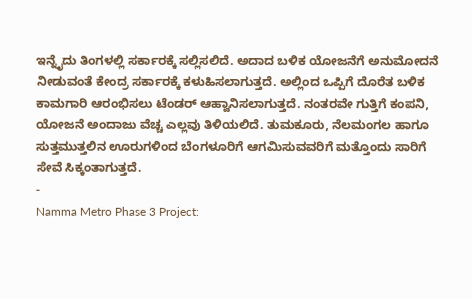ಇನ್ನೈದು ತಿಂಗಳಲ್ಲಿ ಸರ್ಕಾರಕ್ಕೆ ಸಲ್ಲಿಸಲಿದೆ. ಅದಾದ ಬಳಿಕ ಯೋಜನೆಗೆ ಅನುಮೋದನೆ ನೀಡುವಂತೆ ಕೇಂದ್ರ ಸರ್ಕಾರಕ್ಕೆ ಕಳುಹಿಸಲಾಗುತ್ತದೆ. ಅಲ್ಲಿಂದ ಒಪ್ಪಿಗೆ ದೊರೆತ ಬಳಿಕ ಕಾಮಗಾರಿ ಆರಂಭಿಸಲು ಟೆಂಡರ್ ಆಹ್ವಾನಿಸಲಾಗುತ್ತದೆ. ನಂತರವೇ ಗುತ್ತಿಗೆ ಕಂಪನಿ, ಯೋಜನೆ ಅಂದಾಜು ವೆಚ್ಚ ಎಲ್ಲವು ತಿಳಿಯಲಿದೆ. ತುಮಕೂರು, ನೆಲಮಂಗಲ ಹಾಗೂ ಸುತ್ತಮುತ್ತಲಿನ ಊರುಗಳಿಂದ ಬೆಂಗಳೂರಿಗೆ ಆಗಮಿಸುವವರಿಗೆ ಮತ್ತೊಂದು ಸಾರಿಗೆ ಸೇವೆ ಸಿಕ್ಕಂತಾಗುತ್ತದೆ.
-
Namma Metro Phase 3 Project: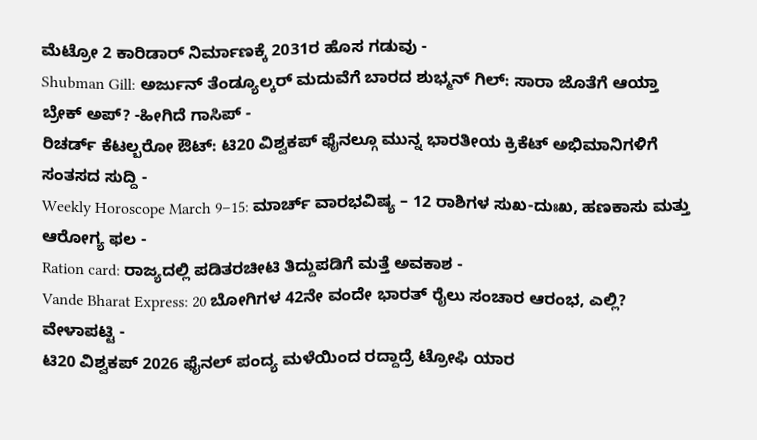ಮೆಟ್ರೋ 2 ಕಾರಿಡಾರ್ ನಿರ್ಮಾಣಕ್ಕೆ 2031ರ ಹೊಸ ಗಡುವು -
Shubman Gill: ಅರ್ಜುನ್ ತೆಂಡ್ಯೂಲ್ಕರ್ ಮದುವೆಗೆ ಬಾರದ ಶುಭ್ಮನ್ ಗಿಲ್: ಸಾರಾ ಜೊತೆಗೆ ಆಯ್ತಾ ಬ್ರೇಕ್ ಅಪ್? -ಹೀಗಿದೆ ಗಾಸಿಪ್ -
ರಿಚರ್ಡ್ ಕೆಟಲ್ಬರೋ ಔಟ್: ಟಿ20 ವಿಶ್ವಕಪ್ ಫೈನಲ್ಗೂ ಮುನ್ನ ಭಾರತೀಯ ಕ್ರಿಕೆಟ್ ಅಭಿಮಾನಿಗಳಿಗೆ ಸಂತಸದ ಸುದ್ದಿ -
Weekly Horoscope March 9–15: ಮಾರ್ಚ್ ವಾರಭವಿಷ್ಯ – 12 ರಾಶಿಗಳ ಸುಖ-ದುಃಖ, ಹಣಕಾಸು ಮತ್ತು ಆರೋಗ್ಯ ಫಲ -
Ration card: ರಾಜ್ಯದಲ್ಲಿ ಪಡಿತರಚೀಟಿ ತಿದ್ದುಪಡಿಗೆ ಮತ್ತೆ ಅವಕಾಶ -
Vande Bharat Express: 20 ಬೋಗಿಗಳ 42ನೇ ವಂದೇ ಭಾರತ್ ರೈಲು ಸಂಚಾರ ಆರಂಭ, ಎಲ್ಲಿ? ವೇಳಾಪಟ್ಟಿ -
ಟಿ20 ವಿಶ್ವಕಪ್ 2026 ಫೈನಲ್ ಪಂದ್ಯ ಮಳೆಯಿಂದ ರದ್ದಾದ್ರೆ ಟ್ರೋಫಿ ಯಾರ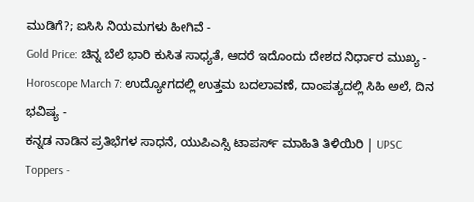ಮುಡಿಗೆ?; ಐಸಿಸಿ ನಿಯಮಗಳು ಹೀಗಿವೆ -
Gold Price: ಚಿನ್ನ ಬೆಲೆ ಭಾರಿ ಕುಸಿತ ಸಾಧ್ಯತೆ, ಆದರೆ ಇದೊಂದು ದೇಶದ ನಿರ್ಧಾರ ಮುಖ್ಯ -
Horoscope March 7: ಉದ್ಯೋಗದಲ್ಲಿ ಉತ್ತಮ ಬದಲಾವಣೆ, ದಾಂಪತ್ಯದಲ್ಲಿ ಸಿಹಿ ಅಲೆ, ದಿನ ಭವಿಷ್ಯ -
ಕನ್ನಡ ನಾಡಿನ ಪ್ರತಿಭೆಗಳ ಸಾಧನೆ, ಯುಪಿಎಸ್ಸಿ ಟಾಪರ್ಸ್ ಮಾಹಿತಿ ತಿಳಿಯಿರಿ | UPSC Toppers -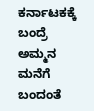ಕರ್ನಾಟಕಕ್ಕೆ ಬಂದ್ರೆ ಅಮ್ಮನ ಮನೆಗೆ ಬಂದಂತೆ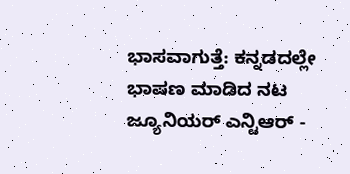ಭಾಸವಾಗುತ್ತೆ: ಕನ್ನಡದಲ್ಲೇ ಭಾಷಣ ಮಾಡಿದ ನಟ ಜ್ಯೂನಿಯರ್ ಎನ್ಟಿಆರ್ -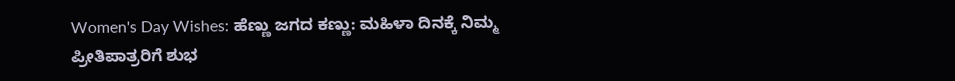Women's Day Wishes: ಹೆಣ್ಣು ಜಗದ ಕಣ್ಣು: ಮಹಿಳಾ ದಿನಕ್ಕೆ ನಿಮ್ಮ ಪ್ರೀತಿಪಾತ್ರರಿಗೆ ಶುಭ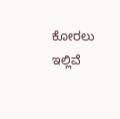ಕೋರಲು ಇಲ್ಲಿವೆ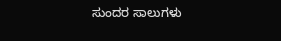ಸುಂದರ ಸಾಲುಗಳು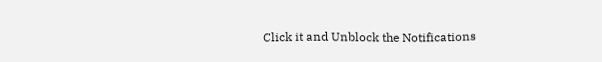Click it and Unblock the Notifications